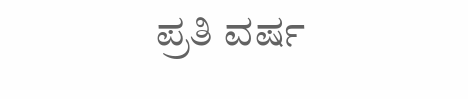ಪ್ರತಿ ವರ್ಷ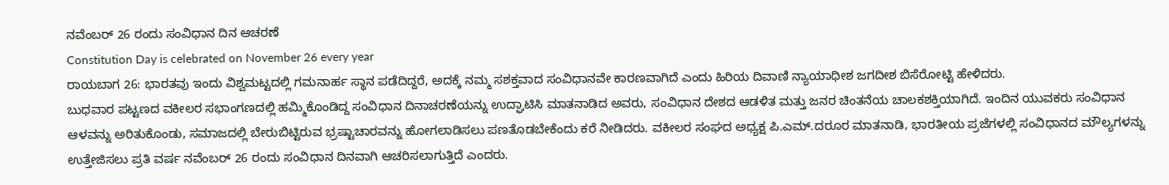ನವೆಂಬರ್ 26 ರಂದು ಸಂವಿಧಾನ ದಿನ ಆಚರಣೆ
Constitution Day is celebrated on November 26 every year
ರಾಯಬಾಗ 26: ಭಾರತವು ಇಂದು ವಿಶ್ವಮಟ್ಟದಲ್ಲಿ ಗಮನಾರ್ಹ ಸ್ಥಾನ ಪಡೆದಿದ್ದರೆ, ಅದಕ್ಕೆ ನಮ್ಮ ಸಶಕ್ತವಾದ ಸಂವಿಧಾನವೇ ಕಾರಣವಾಗಿದೆ ಎಂದು ಹಿರಿಯ ದಿವಾಣಿ ನ್ಯಾಯಾಧೀಶ ಜಗದೀಶ ಬಿಸೆರೋಟ್ಟಿ ಹೇಳಿದರು.
ಬುಧವಾರ ಪಟ್ಟಣದ ವಕೀಲರ ಸಭಾಂಗಣದಲ್ಲಿ ಹಮ್ಮಿಕೊಂಡಿದ್ದ ಸಂವಿಧಾನ ದಿನಾಚರಣೆಯನ್ನು ಉದ್ಘಾಟಿಸಿ ಮಾತನಾಡಿದ ಅವರು, ಸಂವಿಧಾನ ದೇಶದ ಆಡಳಿತ ಮತ್ತು ಜನರ ಚಿಂತನೆಯ ಚಾಲಕಶಕ್ತಿಯಾಗಿದೆ. ಇಂದಿನ ಯುವಕರು ಸಂವಿಧಾನ ಆಳವನ್ನು ಅರಿತುಕೊಂಡು, ಸಮಾಜದಲ್ಲಿ ಬೇರುಬಿಟ್ಟಿರುವ ಭ್ರಷ್ಟಾಚಾರವನ್ನು ಹೋಗಲಾಡಿಸಲು ಪಣತೊಡಬೇಕೆಂದು ಕರೆ ನೀಡಿದರು. ವಕೀಲರ ಸಂಘದ ಅಧ್ಯಕ್ಷ ಪಿ.ಎಮ್.ದರೂರ ಮಾತನಾಡಿ, ಭಾರತೀಯ ಪ್ರಜೆಗಳಲ್ಲಿ ಸಂವಿಧಾನದ ಮೌಲ್ಯಗಳನ್ನು ಉತ್ತೇಜಿಸಲು ಪ್ರತಿ ವರ್ಷ ನವೆಂಬರ್ 26 ರಂದು ಸಂವಿಧಾನ ದಿನವಾಗಿ ಆಚರಿಸಲಾಗುತ್ತಿದೆ ಎಂದರು.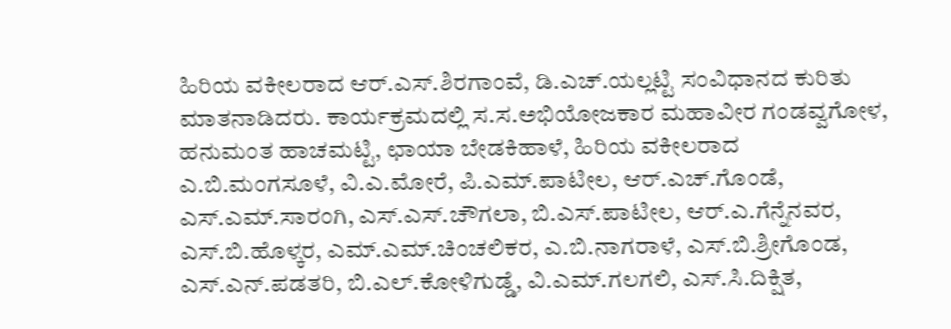ಹಿರಿಯ ವಕೀಲರಾದ ಆರ್.ಎಸ್.ಶಿರಗಾಂವೆ, ಡಿ.ಎಚ್.ಯಲ್ಲಟ್ಟಿ ಸಂವಿಧಾನದ ಕುರಿತು ಮಾತನಾಡಿದರು. ಕಾರ್ಯಕ್ರಮದಲ್ಲಿ ಸ.ಸ.ಅಭಿಯೋಜಕಾರ ಮಹಾವೀರ ಗಂಡವ್ವಗೋಳ, ಹನುಮಂತ ಹಾಚಮಟ್ಟಿ, ಛಾಯಾ ಬೇಡಕಿಹಾಳೆ, ಹಿರಿಯ ವಕೀಲರಾದ ಎ.ಬಿ.ಮಂಗಸೂಳೆ, ವಿ.ಎ.ಮೋರೆ, ಪಿ.ಎಮ್.ಪಾಟೀಲ, ಆರ್.ಎಚ್.ಗೊಂಡೆ, ಎಸ್.ಎಮ್.ಸಾರಂಗಿ, ಎಸ್.ಎಸ್.ಚೌಗಲಾ, ಬಿ.ಎಸ್.ಪಾಟೀಲ, ಆರ್.ಎ.ಗೆನ್ನೆನವರ, ಎಸ್.ಬಿ.ಹೊಳ್ಕರ, ಎಮ್.ಎಮ್.ಚಿಂಚಲಿಕರ, ಎ.ಬಿ.ನಾಗರಾಳೆ, ಎಸ್.ಬಿ.ಶ್ರೀಗೊಂಡ, ಎಸ್.ಎನ್.ಪಡತರಿ, ಬಿ.ಎಲ್.ಕೋಳಿಗುಡ್ಡೆ, ವಿ.ಎಮ್.ಗಲಗಲಿ, ಎಸ್.ಸಿ.ದಿಕ್ಷಿತ,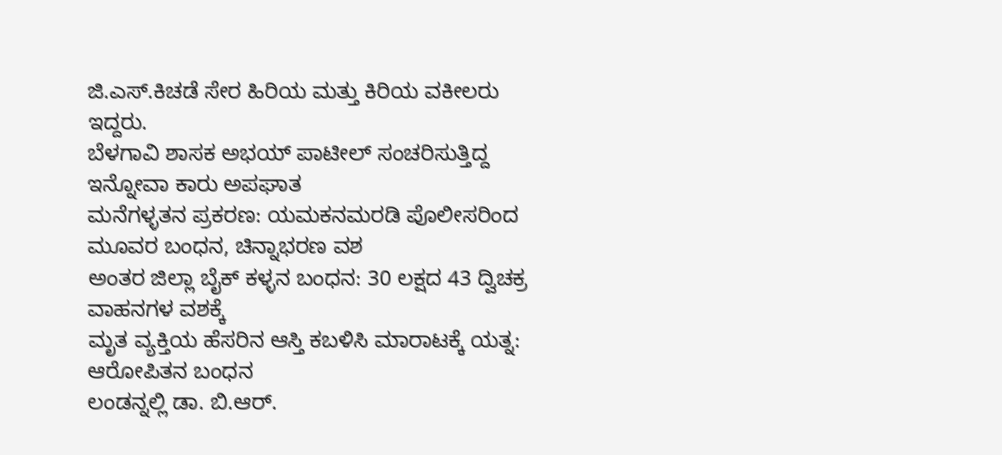ಜಿ.ಎಸ್.ಕಿಚಡೆ ಸೇರ ಹಿರಿಯ ಮತ್ತು ಕಿರಿಯ ವಕೀಲರು ಇದ್ದರು.
ಬೆಳಗಾವಿ ಶಾಸಕ ಅಭಯ್ ಪಾಟೀಲ್ ಸಂಚರಿಸುತ್ತಿದ್ದ ಇನ್ನೋವಾ ಕಾರು ಅಪಘಾತ
ಮನೆಗಳ್ಳತನ ಪ್ರಕರಣ: ಯಮಕನಮರಡಿ ಪೊಲೀಸರಿಂದ ಮೂವರ ಬಂಧನ, ಚಿನ್ನಾಭರಣ ವಶ
ಅಂತರ ಜಿಲ್ಲಾ ಬೈಕ್ ಕಳ್ಳನ ಬಂಧನ: 30 ಲಕ್ಷದ 43 ದ್ವಿಚಕ್ರ ವಾಹನಗಳ ವಶಕ್ಕೆ
ಮೃತ ವ್ಯಕ್ತಿಯ ಹೆಸರಿನ ಆಸ್ತಿ ಕಬಳಿಸಿ ಮಾರಾಟಕ್ಕೆ ಯತ್ನ: ಆರೋಪಿತನ ಬಂಧನ
ಲಂಡನ್ನಲ್ಲಿ ಡಾ. ಬಿ.ಆರ್.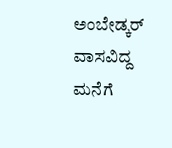ಅಂಬೇಡ್ಕರ್ ವಾಸವಿದ್ದ ಮನೆಗೆ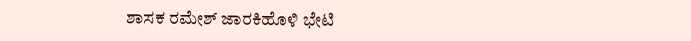ಶಾಸಕ ರಮೇಶ್ ಜಾರಕಿಹೊಳಿ ಭೇಟಿ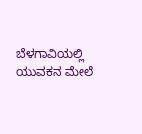ಬೆಳಗಾವಿಯಲ್ಲಿ ಯುವಕನ ಮೇಲೆ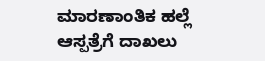ಮಾರಣಾಂತಿಕ ಹಲ್ಲೆ ಆಸ್ಪತ್ರೆಗೆ ದಾಖಲು